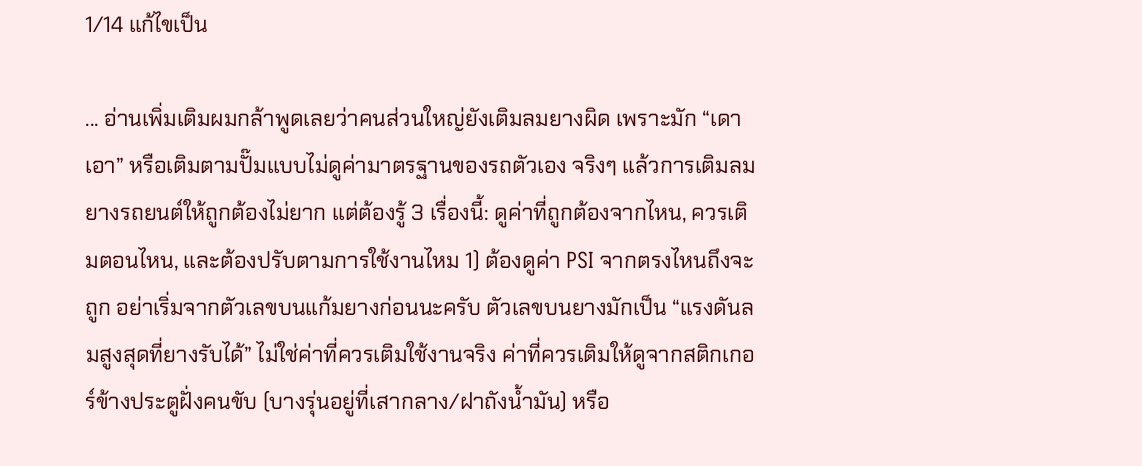1/14 แก้ไขเป็น

... อ่านเพิ่มเติมผมกล้าพูดเลยว่าคนส่วนใหญ่ยังเติมลมยางผิด เพราะมัก “เดาเอา” หรือเติมตามปั๊มแบบไม่ดูค่ามาตรฐานของรถตัวเอง จริงๆ แล้วการเติมลมยางรถยนต์ให้ถูกต้องไม่ยาก แต่ต้องรู้ 3 เรื่องนี้: ดูค่าที่ถูกต้องจากไหน, ควรเติมตอนไหน, และต้องปรับตามการใช้งานไหม 1) ต้องดูค่า PSI จากตรงไหนถึงจะถูก อย่าเริ่มจากตัวเลขบนแก้มยางก่อนนะครับ ตัวเลขบนยางมักเป็น “แรงดันลมสูงสุดที่ยางรับได้” ไม่ใช่ค่าที่ควรเติมใช้งานจริง ค่าที่ควรเติมให้ดูจากสติกเกอร์ข้างประตูฝั่งคนขับ (บางรุ่นอยู่ที่เสากลาง/ฝาถังน้ำมัน) หรือ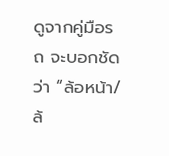ดูจากคู่มือรถ จะบอกชัดว่า “ล้อหน้า/ล้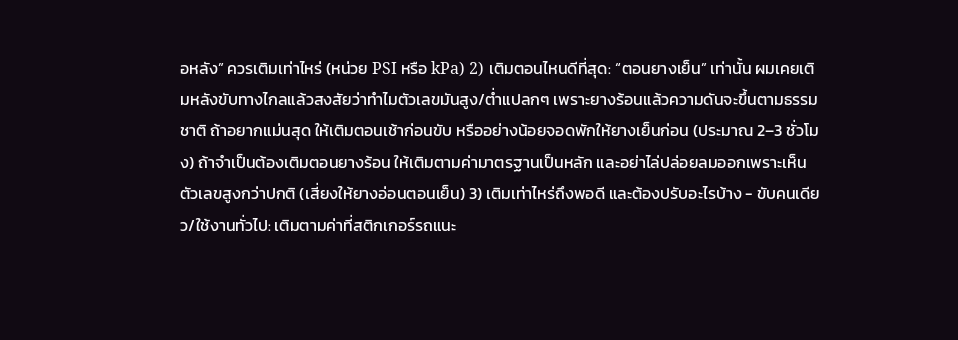อหลัง” ควรเติมเท่าไหร่ (หน่วย PSI หรือ kPa) 2) เติมตอนไหนดีที่สุด: “ตอนยางเย็น” เท่านั้น ผมเคยเติมหลังขับทางไกลแล้วสงสัยว่าทำไมตัวเลขมันสูง/ต่ำแปลกๆ เพราะยางร้อนแล้วความดันจะขึ้นตามธรรมชาติ ถ้าอยากแม่นสุด ให้เติมตอนเช้าก่อนขับ หรืออย่างน้อยจอดพักให้ยางเย็นก่อน (ประมาณ 2–3 ชั่วโมง) ถ้าจำเป็นต้องเติมตอนยางร้อน ให้เติมตามค่ามาตรฐานเป็นหลัก และอย่าไล่ปล่อยลมออกเพราะเห็นตัวเลขสูงกว่าปกติ (เสี่ยงให้ยางอ่อนตอนเย็น) 3) เติมเท่าไหร่ถึงพอดี และต้องปรับอะไรบ้าง - ขับคนเดียว/ใช้งานทั่วไป: เติมตามค่าที่สติกเกอร์รถแนะ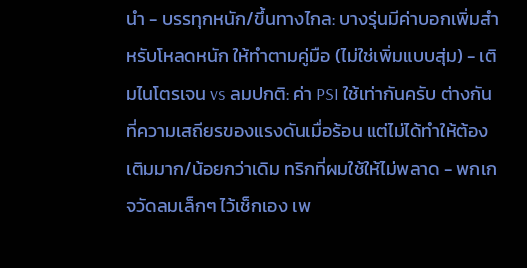นำ - บรรทุกหนัก/ขึ้นทางไกล: บางรุ่นมีค่าบอกเพิ่มสำหรับโหลดหนัก ให้ทำตามคู่มือ (ไม่ใช่เพิ่มแบบสุ่ม) - เติมไนโตรเจน vs ลมปกติ: ค่า PSI ใช้เท่ากันครับ ต่างกันที่ความเสถียรของแรงดันเมื่อร้อน แต่ไม่ได้ทำให้ต้องเติมมาก/น้อยกว่าเดิม ทริกที่ผมใช้ให้ไม่พลาด - พกเกจวัดลมเล็กๆ ไว้เช็กเอง เพ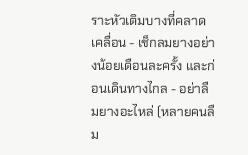ราะหัวเติมบางที่คลาดเคลื่อน - เช็กลมยางอย่างน้อยเดือนละครั้ง และก่อนเดินทางไกล - อย่าลืมยางอะไหล่ (หลายคนลืม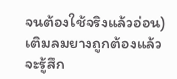จนต้องใช้จริงแล้วอ่อน) เติมลมยางถูกต้องแล้วจะรู้สึก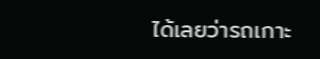ได้เลยว่ารถเกาะ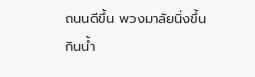ถนนดีขึ้น พวงมาลัยนิ่งขึ้น กินน้ำ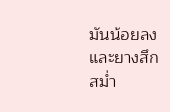มันน้อยลง และยางสึกสม่ำ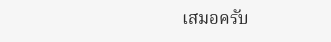เสมอครับ